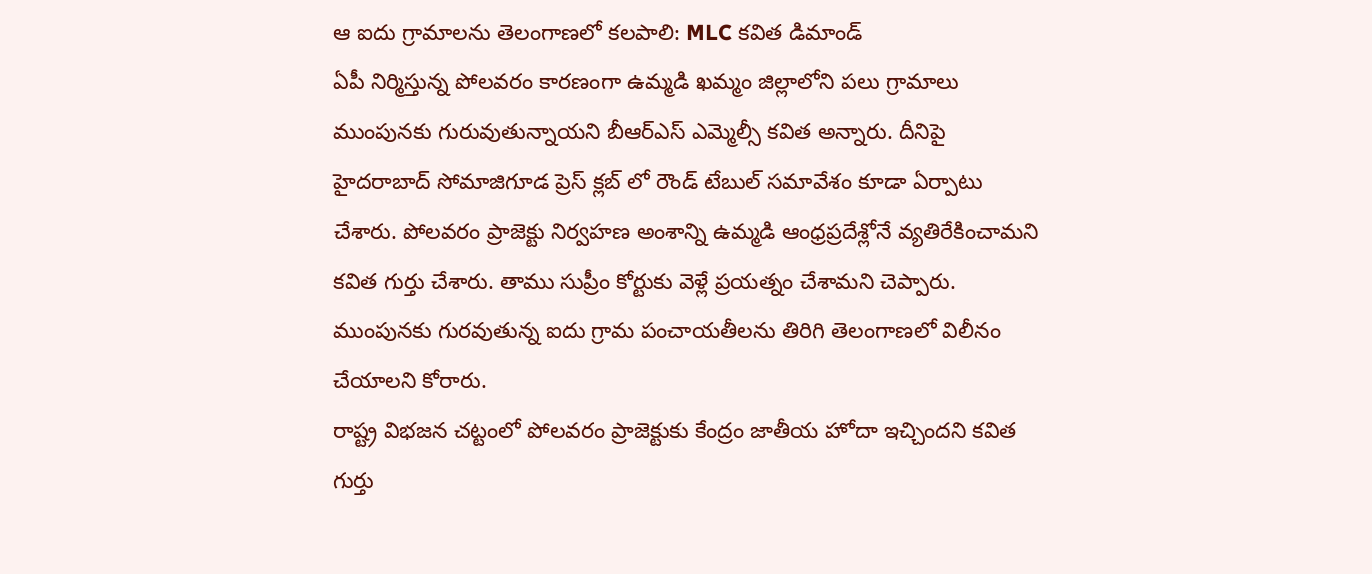ఆ ఐదు గ్రామాలను తెలంగాణలో కలపాలి: MLC కవిత డిమాండ్
ఏపీ నిర్మిస్తున్న పోలవరం కారణంగా ఉమ్మడి ఖమ్మం జిల్లాలోని పలు గ్రామాలు ముంపునకు గురువుతున్నాయని బీఆర్ఎస్ ఎమ్మెల్సీ కవిత అన్నారు. దీనిపై హైదరాబాద్ సోమాజిగూడ ప్రెస్ క్లబ్ లో రౌండ్ టేబుల్ సమావేశం కూడా ఏర్పాటు చేశారు. పోలవరం ప్రాజెక్టు నిర్వహణ అంశాన్ని ఉమ్మడి ఆంధ్రప్రదేశ్లోనే వ్యతిరేకించామని కవిత గుర్తు చేశారు. తాము సుప్రీం కోర్టుకు వెళ్లే ప్రయత్నం చేశామని చెప్పారు. ముంపునకు గురవుతున్న ఐదు గ్రామ పంచాయతీలను తిరిగి తెలంగాణలో విలీనం చేయాలని కోరారు.
రాష్ట్ర విభజన చట్టంలో పోలవరం ప్రాజెక్టుకు కేంద్రం జాతీయ హోదా ఇచ్చిందని కవిత గుర్తు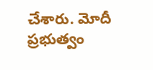చేశారు. మోదీ ప్రభుత్వం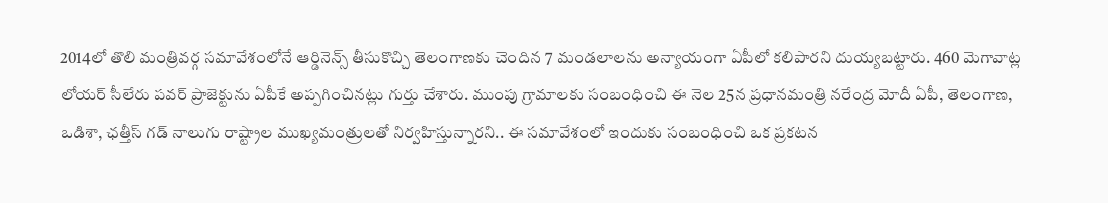2014లో తొలి మంత్రివర్గ సమావేశంలోనే ఆర్డినెన్స్ తీసుకొచ్చి తెలంగాణకు చెందిన 7 మండలాలను అన్యాయంగా ఏపీలో కలిపారని దుయ్యబట్టారు. 460 మెగావాట్ల లోయర్ సీలేరు పవర్ ప్రాజెక్టును ఏపీకే అప్పగించినట్లు గుర్తు చేశారు. ముంపు గ్రామాలకు సంబంధించి ఈ నెల 25న ప్రధానమంత్రి నరేంద్ర మోదీ ఏపీ, తెలంగాణ, ఒడిశా, ఛత్తీస్ గడ్ నాలుగు రాష్ట్రాల ముఖ్యమంత్రులతో నిర్వహిస్తున్నారని.. ఈ సమావేశంలో ఇందుకు సంబంధించి ఒక ప్రకటన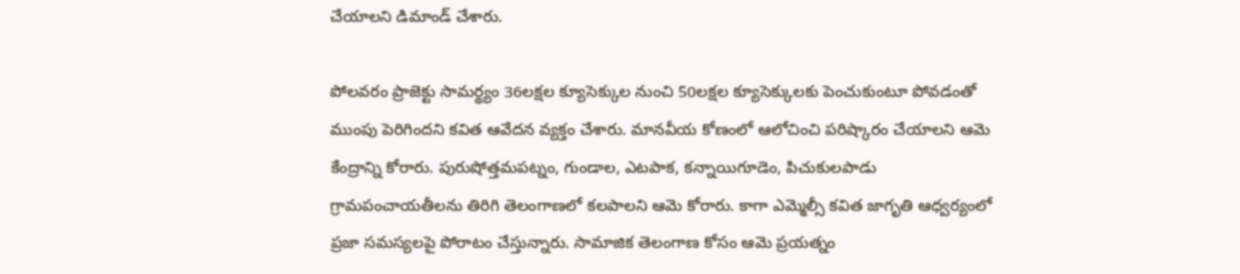చేయాలని డిమాండ్ చేశారు.

పోలవరం ప్రాజెక్టు సామర్థ్యం 36లక్షల క్యూసెక్కుల నుంచి 50లక్షల క్యూసెక్కులకు పెంచుకుంటూ పోవడంతో ముంపు పెరిగిందని కవిత ఆవేదన వ్యక్తం చేశారు. మానవీయ కోణంలో ఆలోచించి పరిష్కారం చేయాలని ఆమె కేంద్రాన్ని కోరారు. పురుషోత్తమపట్నం, గుండాల, ఎటపాక, కన్నాయిగూడెం, పిచుకులపాడు గ్రామపంచాయతీలను తిరిగి తెలంగాణలో కలపాలని ఆమె కోరారు. కాగా ఎమ్మెల్సీ కవిత జాగృతి ఆధ్వర్యంలో ప్రజా సమస్యలపై పోరాటం చేస్తున్నారు. సామాజిక తెలంగాణ కోసం ఆమె ప్రయత్నం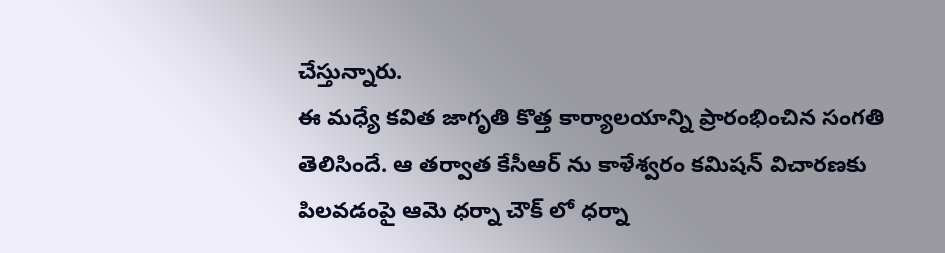చేస్తున్నారు.
ఈ మధ్యే కవిత జాగృతి కొత్త కార్యాలయాన్ని ప్రారంభించిన సంగతి తెలిసిందే. ఆ తర్వాత కేసీఆర్ ను కాళేశ్వరం కమిషన్ విచారణకు పిలవడంపై ఆమె ధర్నా చౌక్ లో ధర్నా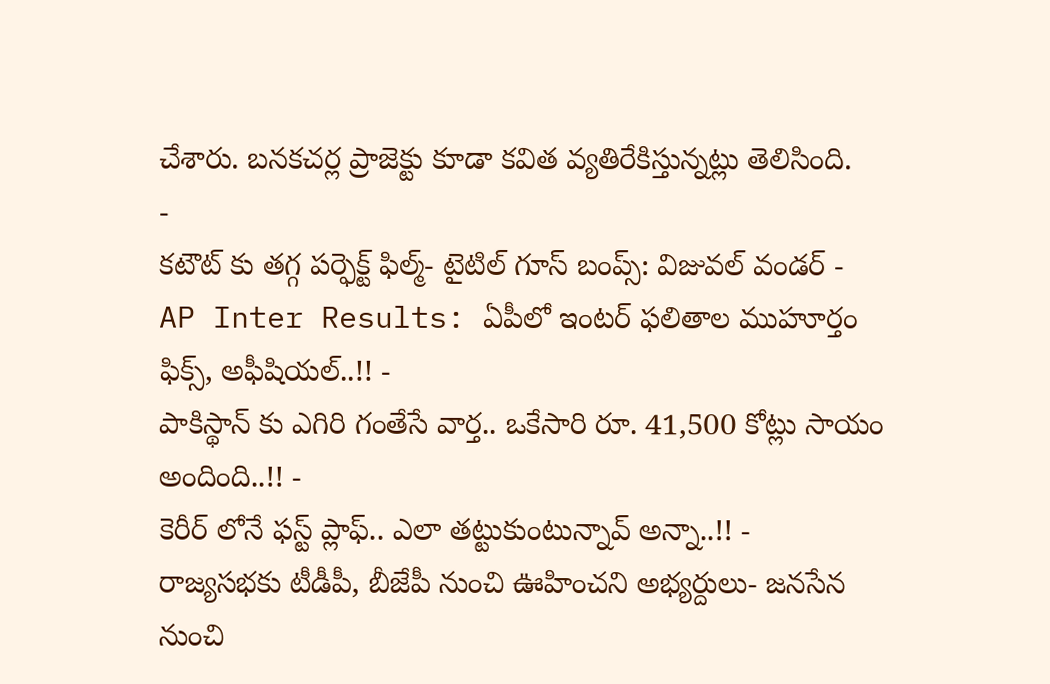చేశారు. బనకచర్ల ప్రాజెక్టు కూడా కవిత వ్యతిరేకిస్తున్నట్లు తెలిసింది.
-
కటౌట్ కు తగ్గ పర్ఫెక్ట్ ఫిల్మ్- టైటిల్ గూస్ బంప్స్: విజువల్ వండర్ -
AP Inter Results: ఏపీలో ఇంటర్ ఫలితాల ముహూర్తం ఫిక్స్, అఫీషియల్..!! -
పాకిస్థాన్ కు ఎగిరి గంతేసే వార్త.. ఒకేసారి రూ. 41,500 కోట్లు సాయం అందింది..!! -
కెరీర్ లోనే ఫస్ట్ ప్లాఫ్.. ఎలా తట్టుకుంటున్నావ్ అన్నా..!! -
రాజ్యసభకు టీడీపీ, బీజేపీ నుంచి ఊహించని అభ్యర్దులు- జనసేన నుంచి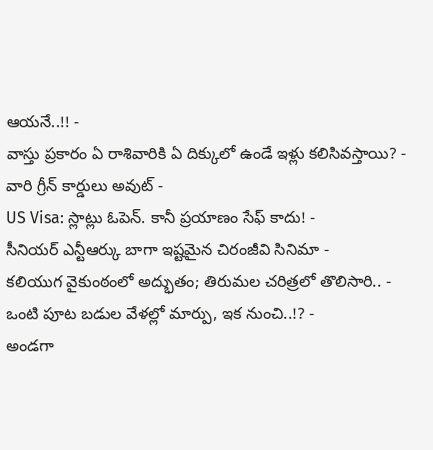ఆయనే..!! -
వాస్తు ప్రకారం ఏ రాశివారికి ఏ దిక్కులో ఉండే ఇళ్లు కలిసివస్తాయి? -
వారి గ్రీన్ కార్డులు అవుట్ -
US Visa: స్లాట్లు ఓపెన్. కానీ ప్రయాణం సేఫ్ కాదు! -
సీనియర్ ఎన్టీఆర్కు బాగా ఇష్టమైన చిరంజీవి సినిమా -
కలియుగ వైకుంఠంలో అద్భుతం; తిరుమల చరిత్రలో తొలిసారి.. -
ఒంటి పూట బడుల వేళల్లో మార్పు, ఇక నుంచి..!? -
అండగా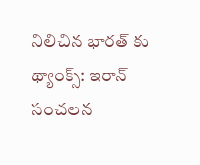నిలిచిన భారత్ కు థ్యాంక్స్: ఇరాన్ సంచలన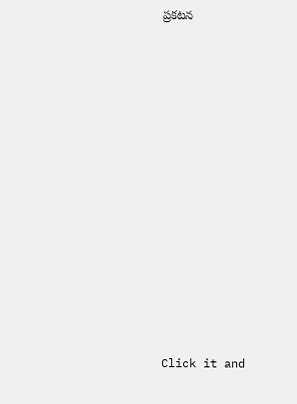ప్రకటన












Click it and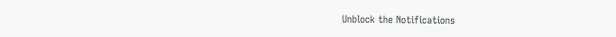Unblock the Notifications